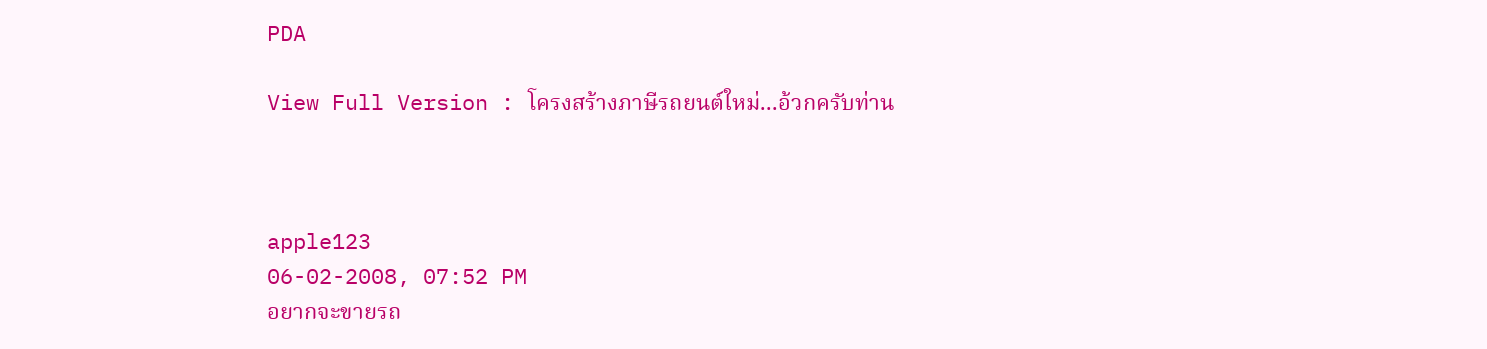PDA

View Full Version : โครงสร้างภาษีรถยนต์ใหม่...อ้วกครับท่าน



apple123
06-02-2008, 07:52 PM
อยากจะขายรถ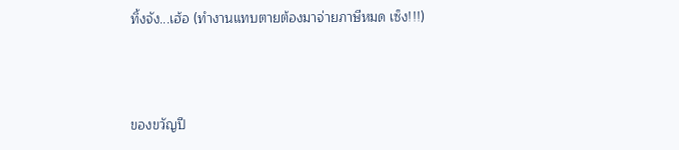ทิ้งจัง...เฮ้อ (ทำงานแทบตายต้องมาจ่ายภาษีหมด เซ็ง!!!)



ของขวัญปี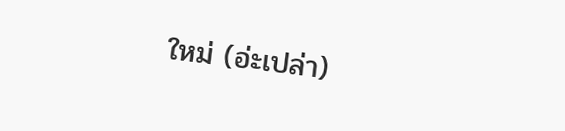ใหม่ (อ่ะเปล่า)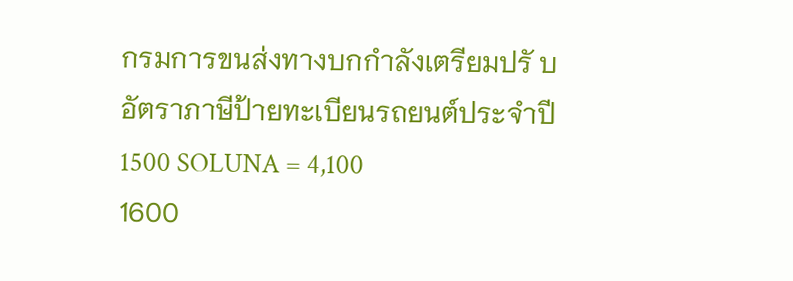กรมการขนส่งทางบกกำลังเตรียมปรั บอัตราภาษีป้ายทะเบียนรถยนต์ประจำปี
1500 SOLUNA = 4,100
1600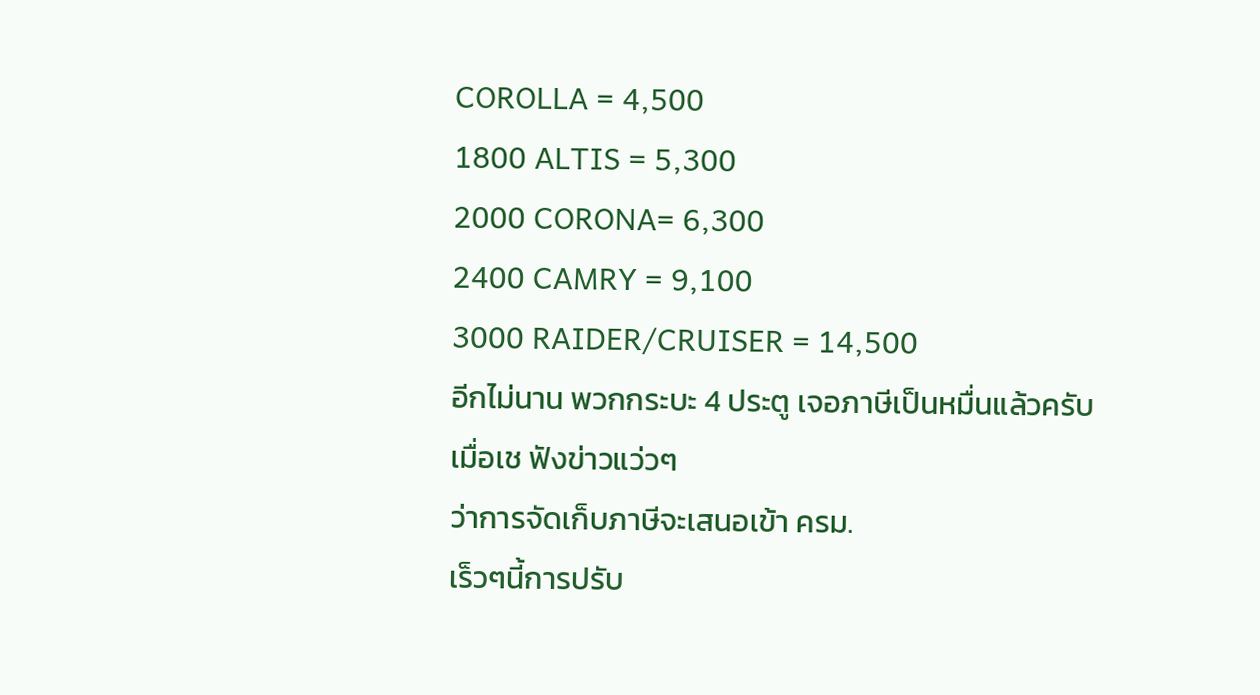COROLLA = 4,500
1800 ALTIS = 5,300
2000 CORONA= 6,300
2400 CAMRY = 9,100
3000 RAIDER/CRUISER = 14,500
อีกไม่นาน พวกกระบะ 4 ประตู เจอภาษีเป็นหมื่นแล้วครับ
เมื่อเช ฟังข่าวแว่วๆ
ว่าการจัดเก็บภาษีจะเสนอเข้า ครม.
เร็วๆนี้การปรับ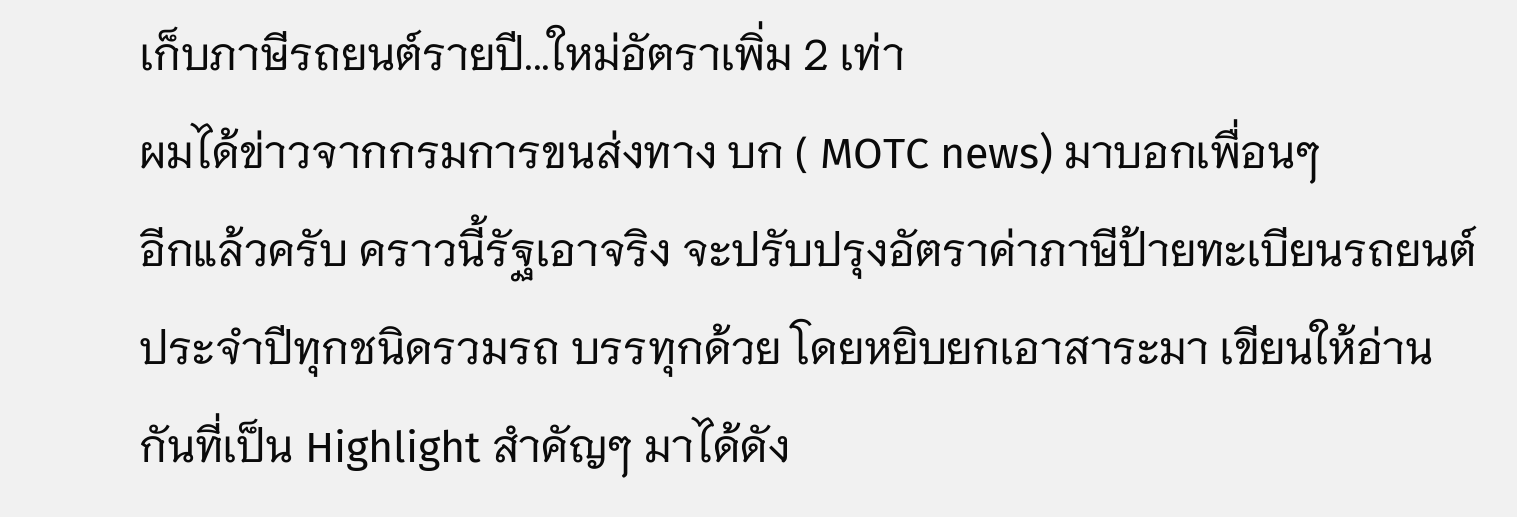เก็บภาษีรถยนต์รายปี...ใหม่อัตราเพิ่ม 2 เท่า
ผมได้ข่าวจากกรมการขนส่งทาง บก ( MOTC news) มาบอกเพื่อนๆ
อีกแล้วครับ คราวนี้รัฐเอาจริง จะปรับปรุงอัตราค่าภาษีป้ายทะเบียนรถยนต์ประจำปีทุกชนิดรวมรถ บรรทุกด้วย โดยหยิบยกเอาสาระมา เขียนให้อ่านกันที่เป็น Highlight สำคัญๆ มาได้ดัง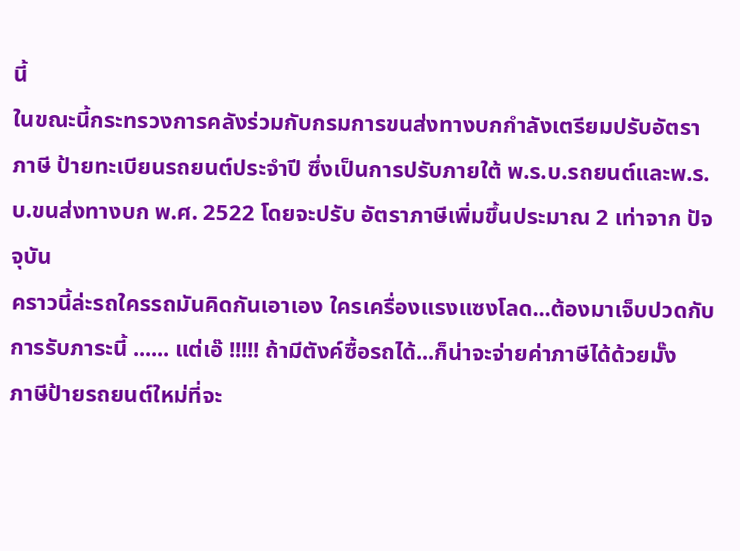นี้
ในขณะนี้กระทรวงการคลังร่วมกับกรมการขนส่งทางบกกำลังเตรียมปรับอัตราภาษี ป้ายทะเบียนรถยนต์ประจำปี ซึ่งเป็นการปรับภายใต้ พ.ร.บ.รถยนต์และพ.ร.บ.ขนส่งทางบก พ.ศ. 2522 โดยจะปรับ อัตราภาษีเพิ่มขึ้นประมาณ 2 เท่าจาก ปัจจุบัน
คราวนี้ล่ะรถใครรถมันคิดกันเอาเอง ใครเครื่องแรงแซงโลด...ต้องมาเจ็บปวดกับการรับภาระนี้ ...... แต่เอ๊ !!!!! ถ้ามีตังค์ซื้อรถได้...ก็น่าจะจ่ายค่าภาษีได้ด้วยมั๊ง
ภาษีป้ายรถยนต์ใหม่ที่จะ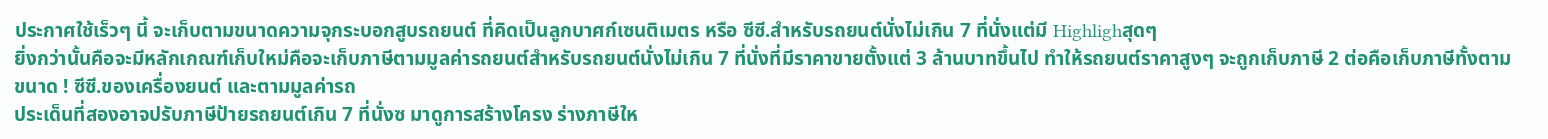ประกาศใช้เร็วๆ นี้ จะเก็บตามขนาดความจุกระบอกสูบรถยนต์ ที่คิดเป็นลูกบาศก์เซนติเมตร หรือ ซีซี.สำหรับรถยนต์นั่งไม่เกิน 7 ที่นั่งแต่มี Highlighสุดๆ
ยิ่งกว่านั้นคือจะมีหลักเกณฑ์เก็บใหม่คือจะเก็บภาษีตามมูลค่ารถยนต์สำหรับรถยนต์นั่งไม่เกิน 7 ที่นั่งที่มีราคาขายตั้งแต่ 3 ล้านบาทขึ้นไป ทำให้รถยนต์ราคาสูงๆ จะถูกเก็บภาษี 2 ต่อคือเก็บภาษีทั้งตามขนาด ! ซีซี.ของเครื่องยนต์ และตามมูลค่ารถ
ประเด็นที่สองอาจปรับภาษีป้ายรถยนต์เกิน 7 ที่นั่งซ มาดูการสร้างโครง ร่างภาษีให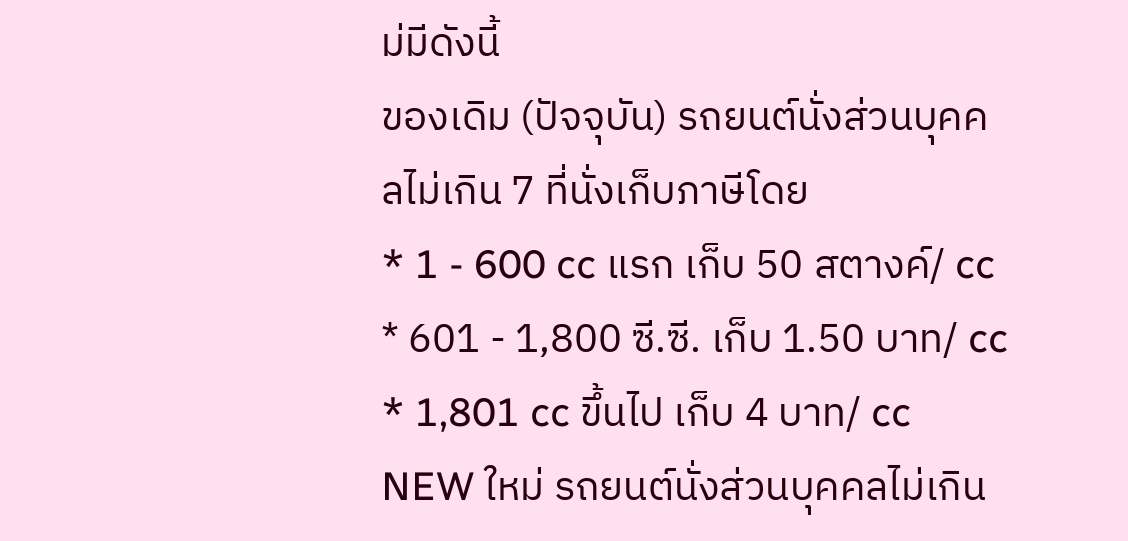ม่มีดังนี้
ของเดิม (ปัจจุบัน) รถยนต์นั่งส่วนบุคคลไม่เกิน 7 ที่นั่งเก็บภาษีโดย
* 1 - 600 cc แรก เก็บ 50 สตางค์/ cc
* 601 - 1,800 ซี.ซี. เก็บ 1.50 บาท/ cc
* 1,801 cc ขึ้นไป เก็บ 4 บาท/ cc
NEW ใหม่ รถยนต์นั่งส่วนบุคคลไม่เกิน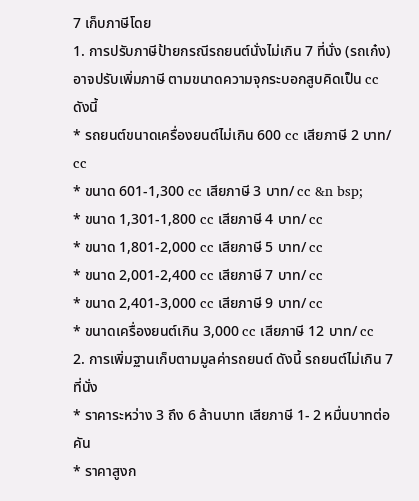7 เก็บภาษีโดย
1. การปรับภาษีป้ายกรณีรถยนต์นั่งไม่เกิน 7 ที่นั่ง (รถเก๋ง)
อาจปรับเพิ่มภาษี ตามขนาดความจุกระบอกสูบคิดเป็น cc ดังนี้
* รถยนต์ขนาดเครื่องยนต์ไม่เกิน 600 cc เสียภาษี 2 บาท/ cc
* ขนาด 601-1,300 cc เสียภาษี 3 บาท/ cc &n bsp;
* ขนาด 1,301-1,800 cc เสียภาษี 4 บาท/ cc
* ขนาด 1,801-2,000 cc เสียภาษี 5 บาท/ cc
* ขนาด 2,001-2,400 cc เสียภาษี 7 บาท/ cc
* ขนาด 2,401-3,000 cc เสียภาษี 9 บาท/ cc
* ขนาดเครื่องยนต์เกิน 3,000 cc เสียภาษี 12 บาท/ cc
2. การเพิ่มฐานเก็บตามมูลค่ารถยนต์ ดังนี้ รถยนต์ไม่เกิน 7 ที่นั่ง
* ราคาระหว่าง 3 ถึง 6 ล้านบาท เสียภาษี 1- 2 หมื่นบาทต่อคัน
* ราคาสูงก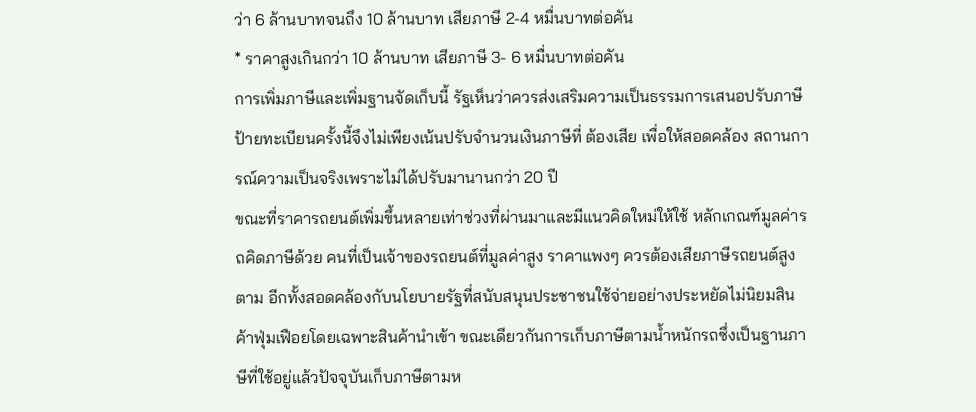ว่า 6 ล้านบาทจนถึง 10 ล้านบาท เสียภาษี 2-4 หมื่นบาทต่อคัน
* ราคาสูงเกินกว่า 10 ล้านบาท เสียภาษี 3- 6 หมื่นบาทต่อคัน
การเพิ่มภาษีและเพิ่มฐานจัดเก็บนี้ รัฐเห็นว่าควรส่งเสริมความเป็นธรรมการเสนอปรับภาษีป้ายทะเบียนครั้งนี้จึงไม่เพียงเน้นปรับจำนวนเงินภาษีที่ ต้องเสีย เพื่อให้สอดคล้อง สถานการณ์ความเป็นจริงเพราะไม่ได้ปรับมานานกว่า 20 ปี
ขณะที่ราคารถยนต์เพิ่มขึ้นหลายเท่าช่วงที่ผ่านมาและมีแนวคิดใหม่ให้ใช้ หลักเกณฑ์มูลค่ารถคิดภาษีด้วย คนที่เป็นเจ้าของรถยนต์ที่มูลค่าสูง ราคาแพงๆ ควรต้องเสียภาษีรถยนต์สูงตาม อีกทั้งสอดคล้องกับนโยบายรัฐที่สนับสนุนประชาชนใช้จ่ายอย่างประหยัดไม่นิยมสินค้าฟุ่มเฟือยโดยเฉพาะสินค้านำเข้า ขณะเดียวกันการเก็บภาษีตามน้ำหนักรถซึ่งเป็นฐานภาษีที่ใช้อยู่แล้วปัจจุบันเก็บภาษีตามห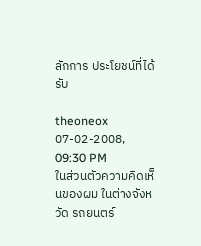ลักการ ประโยชน์ที่ได้รับ

theoneox
07-02-2008, 09:30 PM
ในส่วนตัวความคิดเห็นของผม ในต่างจังหวัด รถยนตร์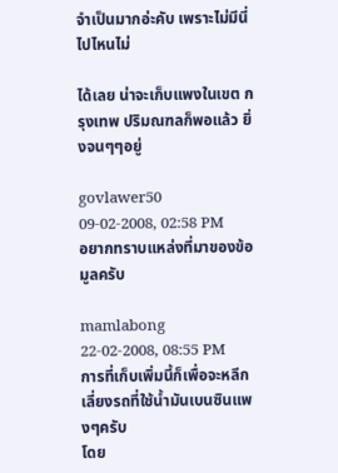จำเป็นมากอ่ะคับ เพราะไม่มีนี่ไปไหนไม่

ได้เลย น่าจะเก็บแพงในเขต กรุงเทพ ปริมณฑลก็พอแล้ว ยิ่งจนๆๆอยู่

govlawer50
09-02-2008, 02:58 PM
อยากทราบแหล่งที่มาของข้อมูลครับ

mamlabong
22-02-2008, 08:55 PM
การที่เก็บเพิ่มนี้ก็เพื่อจะหลีกเลี่ยงรถที่ใช้น้ำมันเบนซินแพงๆครับ
โดย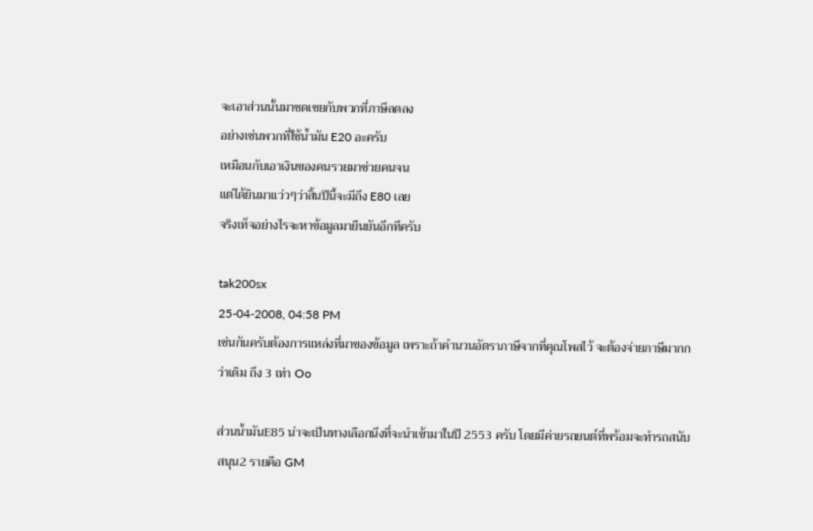จะเอาส่วนนั้นมาชดเชยกับพวกที่ภาษีลดลง
อย่างเช่นพวกที่ใช้น้ำมัน E20 อะครับ
เหมือนกับเอาเงินของคนรวยมาช่วยคนจน
แต่ได้ยินมาแว่วๆว่าสิ้นปีนี้จะมีถึง E80 เลย
จริงเท็จอย่างไรจะหาข้อมูลมายืนยันอีกทีครับ

tak200sx
25-04-2008, 04:58 PM
เช่นกันครับต้องการแหล่งที่มาของข้อมูล เพราะถ้าคำนวนอัตราภาษีจากที่คุณโพสไว้ จะต้องจ่ายภาษีมากกว่าเดิม ถึง 3 เท่า Oo

ส่วนน้ำมันE85 น่าจะเป็นทางเลือกนึงที่จะนำเข้ามาในปี 2553 ครับ โดยมีค่ายรถยนต์ที่พร้อมจะทำรถสนับสนุน2 รายคือ GM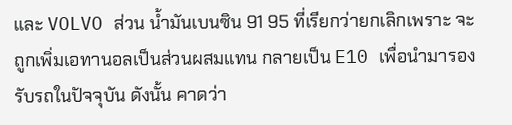และ VOLVO ส่วน น้ำมันเบนซิน 91 95 ที่เรียกว่ายกเลิกเพราะ จะถูกเพิ่มเอทานอลเป็นส่วนผสมแทน กลายเป็น E10 เพื่อนำมารองรับรถในปัจจุบัน ดังนั้น คาดว่า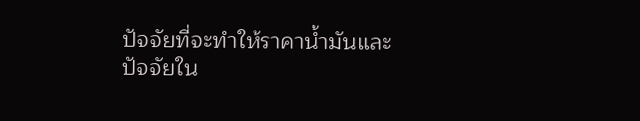ปัจจัยที่จะทำให้ราคาน้ำมันและปัจจัยใน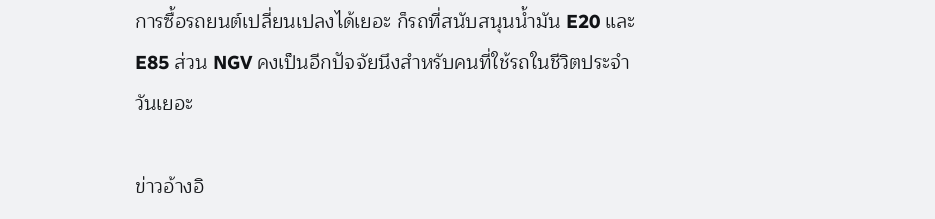การซื้อรถยนต์เปลี่ยนเปลงได้เยอะ ก็รถที่สนับสนุนน้ำมัน E20 และ E85 ส่วน NGV คงเป็นอีกปัจจัยนึงสำหรับคนที่ใช้รถในชีวิตประจำวันเยอะ

ข่าวอ้างอิ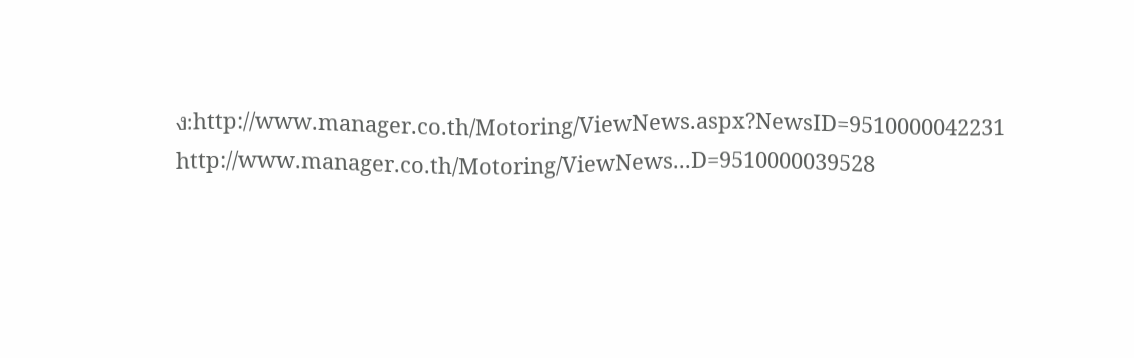ง:http://www.manager.co.th/Motoring/ViewNews.aspx?NewsID=9510000042231
http://www.manager.co.th/Motoring/ViewNews...D=9510000039528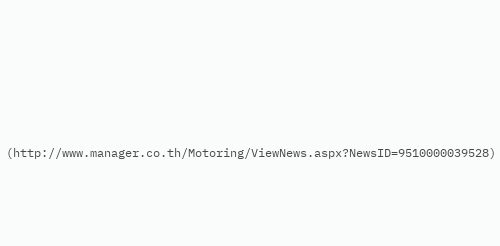(http://www.manager.co.th/Motoring/ViewNews.aspx?NewsID=9510000039528)